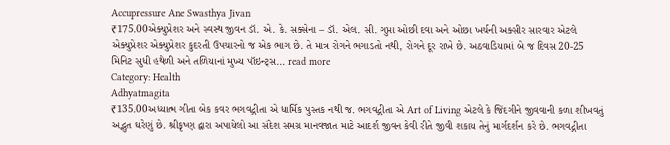Accupressure Ane Swasthya Jivan
₹175.00એક્યુપ્રેશર અને સ્વસ્થ જીવન ડૉ. એ. કે. સક્સેના – ડૉ. એલ. સી. ગુપ્તા ઓછી દવા અને ઓછા ખર્ચની અક્સીર સારવાર એટલે એક્યુપ્રેશર એક્યુપ્રેશર કુદરતી ઉપચારનો જ એક ભાગ છે. તે માત્ર રોગને ભગાડતો નથી, રોગને દૂર રાખે છે. અઠવાડિયામાં બે જ દિવસ 20-25 મિનિટ સુધી હથેળી અને તળિયાનાં મુખ્ય પૉઇન્ટ્સ... read more
Category: Health
Adhyatmagita
₹135.00અધ્યાત્મ ગીતા બેક કવર ભગવદ્ગીતા એ ધાર્મિક પુસ્તક નથી જ. ભગવદ્ગીતા એ Art of Living એટલે કે જિંદગીને જીવવાની કળા શીખવતું અદ્ભુત ઘરેણું છે. શ્રીકૃષ્ણ દ્વારા અપાયેલો આ સંદેશ સમગ્ર માનવજાત માટે આદર્શ જીવન કેવી રીતે જીવી શકાય તેનું માર્ગદર્શન કરે છે. ભગવદ્ગીતા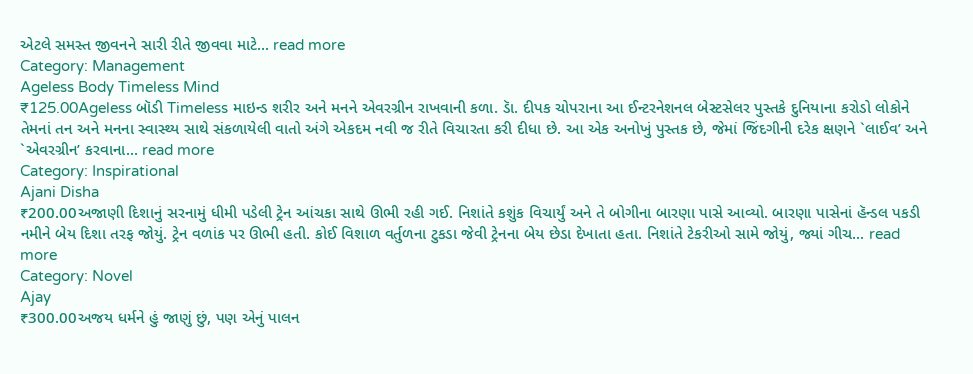એટલે સમસ્ત જીવનને સારી રીતે જીવવા માટે... read more
Category: Management
Ageless Body Timeless Mind
₹125.00Ageless બૉડી Timeless માઇન્ડ શરીર અને મનને એવરગ્રીન રાખવાની કળા. ડાૅ. દીપક ચોપરાના આ ઈન્ટરનેશનલ બેસ્ટસેલર પુસ્તકે દુનિયાના કરોડો લોકોને તેમનાં તન અને મનના સ્વાસ્થ્ય સાથે સંકળાયેલી વાતો અંગે એકદમ નવી જ રીતે વિચારતા કરી દીધા છે. આ એક અનોખું પુસ્તક છે, જેમાં જિંદગીની દરેક ક્ષણને `લાઈવ’ અને `એવરગ્રીન’ કરવાના... read more
Category: Inspirational
Ajani Disha
₹200.00અજાણી દિશાનું સરનામું ધીમી પડેલી ટ્રેન આંચકા સાથે ઊભી રહી ગઈ. નિશાંતે કશુંક વિચાર્યું અને તે બોગીના બારણા પાસે આવ્યો. બારણા પાસેનાં હૅન્ડલ પકડી નમીને બેય દિશા તરફ જોયું. ટ્રેન વળાંક પર ઊભી હતી. કોઈ વિશાળ વર્તુળના ટુકડા જેવી ટ્રેનના બેય છેડા દેખાતા હતા. નિશાંતે ટેકરીઓ સામે જોયું, જ્યાં ગીચ... read more
Category: Novel
Ajay
₹300.00અજય ધર્મને હું જાણું છું, પણ એનું પાલન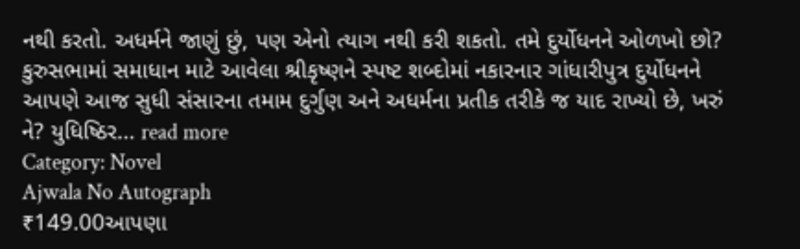નથી કરતો. અધર્મને જાણું છું, પણ એનો ત્યાગ નથી કરી શકતો. તમે દુર્યોધનને ઓળખો છો? કુરુસભામાં સમાધાન માટે આવેલા શ્રીકૃષ્ણને સ્પષ્ટ શબ્દોમાં નકારનાર ગાંધારીપુત્ર દુર્યોધનને આપણે આજ સુધી સંસારના તમામ દુર્ગુણ અને અધર્મના પ્રતીક તરીકે જ યાદ રાખ્યો છે, ખરું ને? યુધિષ્ઠિર... read more
Category: Novel
Ajwala No Autograph
₹149.00આપણા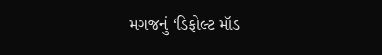મગજનું ‘ડિફોલ્ટ મૉડ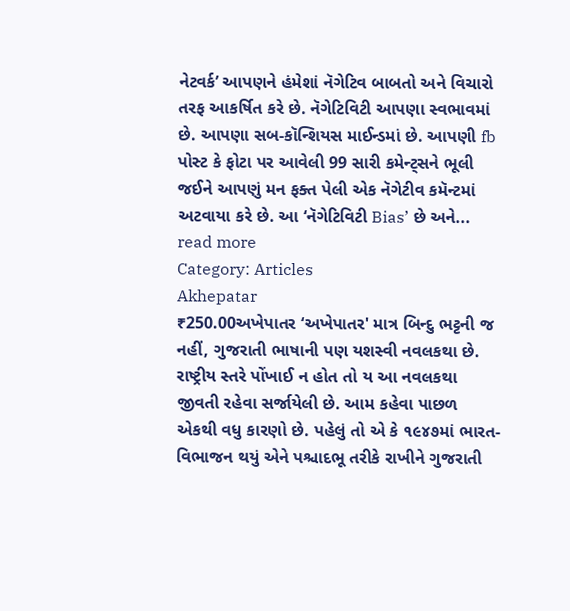નેટવર્ક’ આપણને હંમેશાં નૅગેટિવ બાબતો અને વિચારો તરફ આકર્ષિત કરે છે. નૅગેટિવિટી આપણા સ્વભાવમાં છે. આપણા સબ-કૉન્શિયસ માઈન્ડમાં છે. આપણી fb પોસ્ટ કે ફોટા પર આવેલી 99 સારી કમેન્ટ્સને ભૂલી જઈને આપણું મન ફક્ત પેલી એક નૅગેટીવ કમૅન્ટમાં અટવાયા કરે છે. આ ‘નૅગેટિવિટી Bias’ છે અને... read more
Category: Articles
Akhepatar
₹250.00અખેપાતર ‘અખેપાતર' માત્ર બિન્દુ ભટ્ટની જ નહીં, ગુજરાતી ભાષાની પણ યશસ્વી નવલકથા છે. રાષ્ટ્રીય સ્તરે પોંખાઈ ન હોત તો ય આ નવલકથા જીવતી રહેવા સર્જાયેલી છે. આમ કહેવા પાછળ એકથી વધુ કારણો છે. પહેલું તો એ કે ૧૯૪૭માં ભારત-વિભાજન થયું એને પશ્ચાદભૂ તરીકે રાખીને ગુજરાતી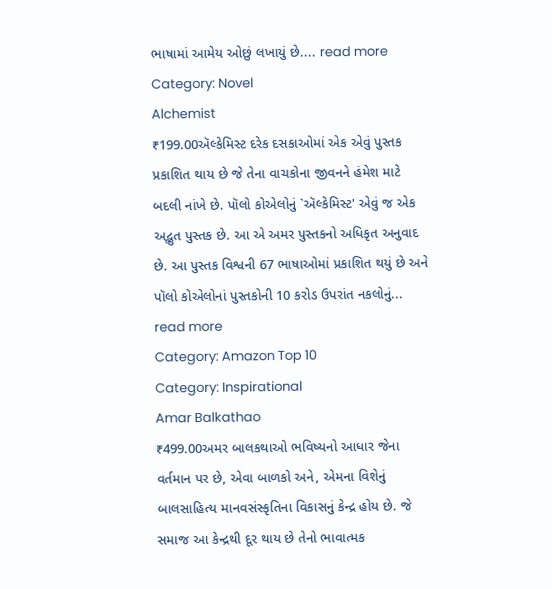ભાષામાં આમેય ઓછું લખાયું છે.... read more
Category: Novel
Alchemist
₹199.00ઍલ્કેમિસ્ટ દરેક દસકાઓમાં એક એવું પુસ્તક પ્રકાશિત થાય છે જે તેના વાચકોના જીવનને હંમેશ માટે બદલી નાંખે છે. પૉલો કોએલોનું `ઍલ્કેમિસ્ટ' એવું જ એક અદ્ભુત પુસ્તક છે. આ એ અમર પુસ્તકનો અધિકૃત અનુવાદ છે. આ પુસ્તક વિશ્વની 67 ભાષાઓમાં પ્રકાશિત થયું છે અને પૉલો કોએલોનાં પુસ્તકોની 10 કરોડ ઉપરાંત નકલોનું... read more
Category: Amazon Top 10
Category: Inspirational
Amar Balkathao
₹499.00અમર બાલકથાઓ ભવિષ્યનો આધાર જેના વર્તમાન પર છે, એવા બાળકો અને, એમના વિશેનું બાલસાહિત્ય માનવસંસ્કૃતિના વિકાસનું કેન્દ્ર હોય છે. જે સમાજ આ કેન્દ્રથી દૂર થાય છે તેનો ભાવાત્મક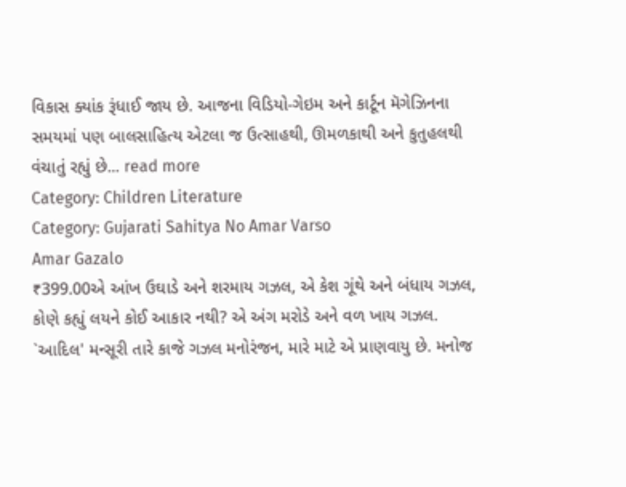વિકાસ ક્યાંક રૂંધાઈ જાય છે. આજના વિડિયો-ગેઇમ અને કાર્ટૂન મૅગેઝિનના સમયમાં પણ બાલસાહિત્ય એટલા જ ઉત્સાહથી, ઊમળકાથી અને કુતુહલથી વંચાતું રહ્યું છે... read more
Category: Children Literature
Category: Gujarati Sahitya No Amar Varso
Amar Gazalo
₹399.00એ આંખ ઉઘાડે અને શરમાય ગઝલ, એ કેશ ગૂંથે અને બંધાય ગઝલ, કોણે કહ્યું લયને કોઈ આકાર નથી? એ અંગ મરોડે અને વળ ખાય ગઝલ. `આદિલ' મન્સૂરી તારે કાજે ગઝલ મનોરંજન, મારે માટે એ પ્રાણવાયુ છે. મનોજ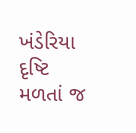ખંડેરિયા દૃષ્ટિ મળતાં જ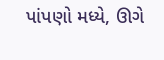પાંપણો મધ્યે, ઊગે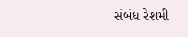સંબંધ રેશમી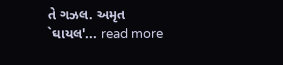તે ગઝલ. અમૃત `ઘાયલ'... read more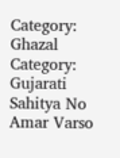Category: Ghazal
Category: Gujarati Sahitya No Amar Varso